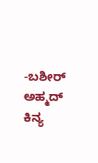-ಬಶೀರ್ ಅಹ್ಮದ್ ಕಿನ್ಯ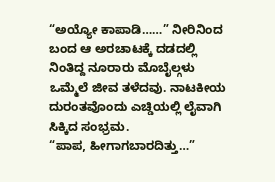“ಅಯ್ಯೋ ಕಾಪಾಡಿ……” ನೀರಿನಿಂದ ಬಂದ ಆ ಅರಚಾಟಕ್ಕೆ ದಡದಲ್ಲಿ ನಿಂತಿದ್ದ ನೂರಾರು ಮೊಬೈಲ್ಗಳು ಒಮ್ಮೆಲೆ ಜೀವ ತಳೆದವು. ನಾಟಕೀಯ ದುರಂತವೊಂದು ಎಚ್ಡಿಯಲ್ಲಿ ಲೈವಾಗಿ ಸಿಕ್ಕಿದ ಸಂಭ್ರಮ.
“ಪಾಪ, ಹೀಗಾಗಬಾರದಿತ್ತು…”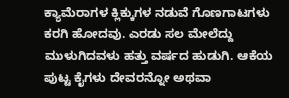ಕ್ಯಾಮೆರಾಗಳ ಕ್ಲಿಕ್ಕುಗಳ ನಡುವೆ ಗೊಣಗಾಟಗಳು ಕರಗಿ ಹೋದವು. ಎರಡು ಸಲ ಮೇಲೆದ್ದು ಮುಳುಗಿದವಳು ಹತ್ತು ವರ್ಷದ ಹುಡುಗಿ. ಆಕೆಯ ಪುಟ್ಟ ಕೈಗಳು ದೇವರನ್ನೋ ಅಥವಾ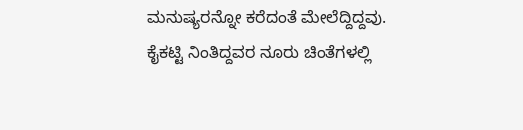ಮನುಷ್ಯರನ್ನೋ ಕರೆದಂತೆ ಮೇಲೆದ್ದಿದ್ದವು.
ಕೈಕಟ್ಟಿ ನಿಂತಿದ್ದವರ ನೂರು ಚಿಂತೆಗಳಲ್ಲಿ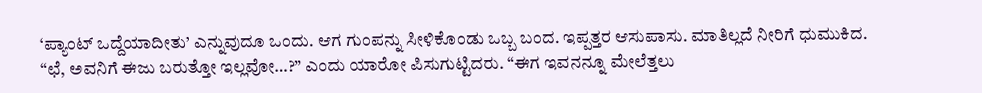‘ಪ್ಯಾಂಟ್ ಒದ್ದೆಯಾದೀತು’ ಎನ್ನುವುದೂ ಒಂದು. ಆಗ ಗುಂಪನ್ನು ಸೀಳಿಕೊಂಡು ಒಬ್ಬ ಬಂದ. ಇಪ್ಪತ್ತರ ಆಸುಪಾಸು. ಮಾತಿಲ್ಲದೆ ನೀರಿಗೆ ಧುಮುಕಿದ.
“ಛೆ, ಅವನಿಗೆ ಈಜು ಬರುತ್ತೋ ಇಲ್ಲವೋ…?” ಎಂದು ಯಾರೋ ಪಿಸುಗುಟ್ಟಿದರು. “ಈಗ ಇವನನ್ನೂ ಮೇಲೆತ್ತಲು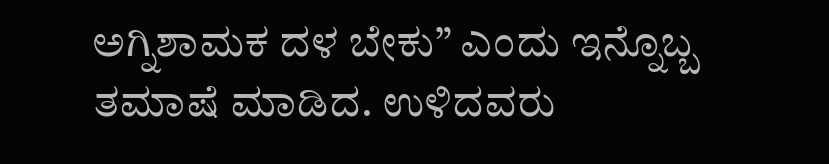ಅಗ್ನಿಶಾಮಕ ದಳ ಬೇಕು” ಎಂದು ಇನ್ನೊಬ್ಬ ತಮಾಷೆ ಮಾಡಿದ. ಉಳಿದವರು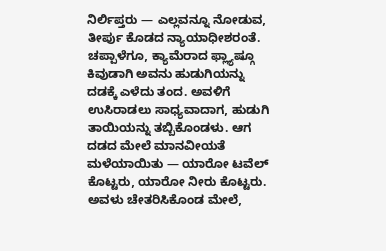ನಿರ್ಲಿಪ್ತರು — ಎಲ್ಲವನ್ನೂ ನೋಡುವ, ತೀರ್ಪು ಕೊಡದ ನ್ಯಾಯಾಧೀಶರಂತೆ.
ಚಪ್ಪಾಳೆಗೂ, ಕ್ಯಾಮೆರಾದ ಫ್ಲ್ಯಾಷ್ಗೂ ಕಿವುಡಾಗಿ ಅವನು ಹುಡುಗಿಯನ್ನು ದಡಕ್ಕೆ ಎಳೆದು ತಂದ. ಅವಳಿಗೆ ಉಸಿರಾಡಲು ಸಾಧ್ಯವಾದಾಗ, ಹುಡುಗಿ ತಾಯಿಯನ್ನು ತಬ್ಬಿಕೊಂಡಳು. ಆಗ ದಡದ ಮೇಲೆ ಮಾನವೀಯತೆ ಮಳೆಯಾಯಿತು — ಯಾರೋ ಟವೆಲ್ ಕೊಟ್ಟರು, ಯಾರೋ ನೀರು ಕೊಟ್ಟರು.
ಅವಳು ಚೇತರಿಸಿಕೊಂಡ ಮೇಲೆ,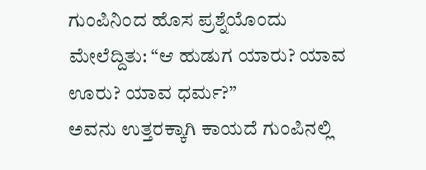ಗುಂಪಿನಿಂದ ಹೊಸ ಪ್ರಶ್ನೆಯೊಂದು ಮೇಲೆದ್ದಿತು: “ಆ ಹುಡುಗ ಯಾರು? ಯಾವ ಊರು? ಯಾವ ಧರ್ಮ?”
ಅವನು ಉತ್ತರಕ್ಕಾಗಿ ಕಾಯದೆ ಗುಂಪಿನಲ್ಲಿ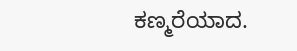ಕಣ್ಮರೆಯಾದ.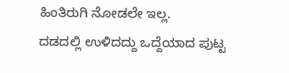ಹಿಂತಿರುಗಿ ನೋಡಲೇ ಇಲ್ಲ.
ದಡದಲ್ಲಿ ಉಳಿದದ್ದು ಒದ್ದೆಯಾದ ಪುಟ್ಟ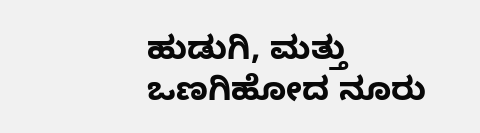ಹುಡುಗಿ, ಮತ್ತು ಒಣಗಿಹೋದ ನೂರು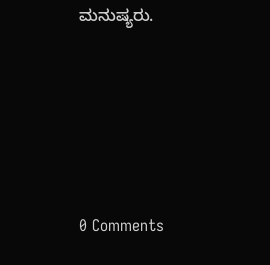ಮನುಷ್ಯರು.






0 Comments